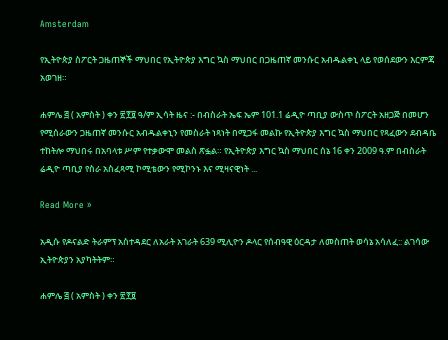Amsterdam

የኢትዮጵያ ስፖርት ጋዜጠኞች ማህበር የኢትዮጵያ እግር ኳስ ማህበር በጋዜጠኛ መንሱር አብዱልቀኒ ላይ የወሰደውን እርምጃ አወገዘ።

ሐምሌ ፭ ( አምስት ) ቀን ፳፻፱ ዓ/ም ኢሳት ዜና :- በብስራት ኤፍ ኤም 101.1 ሬዲዮ ጣቢያ ውስጥ ስፖርት አዘጋጅ በመሆን የሚሰራውን ጋዜጠኛ መንሱር አብዱልቀኒን የመስራት ነጻነት በሚጋፋ መልኩ የኢትዮጵያ እግር ኳስ ማህበር የጻፈውን ደብዳቤ ተከትሎ ማህበሩ በአባላቱ ሥም የተቃውሞ መልስ ጽፏል። የኢትዮጵያ እግር ኳስ ማህበር ሰኔ 16 ቀን 2009 ዓ.ም በብስራት ሬዲዮ ጣቢያ የስራ አስፈጻሚ ኮሚቴውን የሚኮንኑ እና ሚዛናዊነት ...

Read More »

አዲሱ የዶናልድ ትራምፕ አስተዳደር ለአራት አገራት 639 ሚሊዮን ዶላር የሰብዓዊ ዕርዳታ ለመስጠት ወሳኔ አሳለፈ:: ልገሳው ኢትዮጵያን አያካትትም።

ሐምሌ ፭ ( አምስት ) ቀን ፳፻፱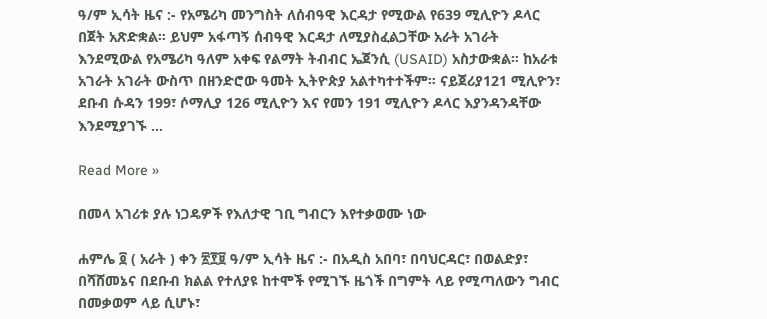ዓ/ም ኢሳት ዜና :- የአሜሪካ መንግስት ለሰብዓዊ እርዳታ የሚውል የ639 ሚሊዮን ዶላር በጀት አጽድቋል። ይህም አፋጣኝ ሰብዓዊ እርዳታ ለሚያስፈልጋቸው አራት አገራት እንደሚውል የአሜሪካ ዓለም አቀፍ የልማት ትብብር ኤጀንሲ (USAID) አስታውቋል። ከአራቱ አገራት አገራት ውስጥ በዘንድሮው ዓመት ኢትዮጵያ አልተካተተችም። ናይጀሪያ121 ሚሊዮን፣ ደቡብ ሱዳን 199፣ ሶማሊያ 126 ሚሊዮን እና የመን 191 ሚሊዮን ዶላር እያንዳንዳቸው እንደሚያገኙ ...

Read More »

በመላ አገሪቱ ያሉ ነጋዴዎች የእለታዊ ገቢ ግብርን እየተቃወሙ ነው

ሐምሌ ፬ ( አራት ) ቀን ፳፻፱ ዓ/ም ኢሳት ዜና :- በአዲስ አበባ፣ በባህርዳር፣ በወልድያ፣ በሻሸመኔና በደቡብ ክልል የተለያዩ ከተሞች የሚገኙ ዜጎች በግምት ላይ የሚጣለውን ግብር በመቃወም ላይ ሲሆኑ፣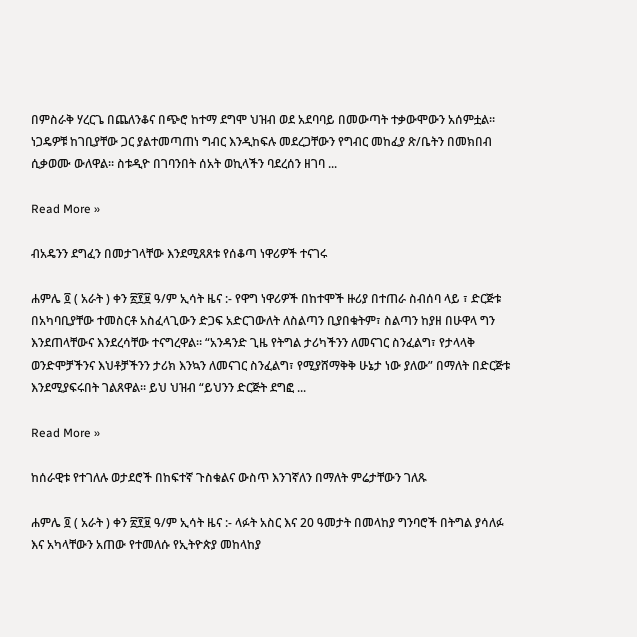በምስራቅ ሃረርጌ በጨለንቆና በጭሮ ከተማ ደግሞ ህዝብ ወደ አደባባይ በመውጣት ተቃውሞውን አሰምቷል። ነጋዴዎቹ ከገቢያቸው ጋር ያልተመጣጠነ ግብር እንዲከፍሉ መደረጋቸውን የግብር መከፈያ ጽ/ቤትን በመክበብ ሲቃወሙ ውለዋል። ስቱዲዮ በገባንበት ሰአት ወኪላችን ባደረሰን ዘገባ ...

Read More »

ብአዴንን ደግፈን በመታገላቸው እንደሚጸጸቱ የሰቆጣ ነዋሪዎች ተናገሩ

ሐምሌ ፬ ( አራት ) ቀን ፳፻፱ ዓ/ም ኢሳት ዜና :- የዋግ ነዋሪዎች በከተሞች ዙሪያ በተጠራ ስብሰባ ላይ ፣ ድርጅቱ በአካባቢያቸው ተመስርቶ አስፈላጊውን ድጋፍ አድርገውለት ለስልጣን ቢያበቁትም፣ ስልጣን ከያዘ በሁዋላ ግን እንደጠላቸውና እንደረሳቸው ተናግረዋል። “አንዳንድ ጊዜ የትግል ታሪካችንን ለመናገር ስንፈልግ፣ የታላላቅ ወንድሞቻችንና እህቶቻችንን ታሪክ እንኳን ለመናገር ስንፈልግ፣ የሚያሸማቅቅ ሁኔታ ነው ያለው” በማለት በድርጅቱ እንደሚያፍሩበት ገልጸዋል። ይህ ህዝብ “ይህንን ድርጅት ደግፎ ...

Read More »

ከሰራዊቱ የተገለሉ ወታደሮች በከፍተኛ ጉስቁልና ውስጥ እንገኛለን በማለት ምሬታቸውን ገለጹ

ሐምሌ ፬ ( አራት ) ቀን ፳፻፱ ዓ/ም ኢሳት ዜና :- ላፉት አስር እና 20 ዓመታት በመላከያ ግንባሮች በትግል ያሳለፉ እና አካላቸውን አጠው የተመለሱ የኢትዮጵያ መከላከያ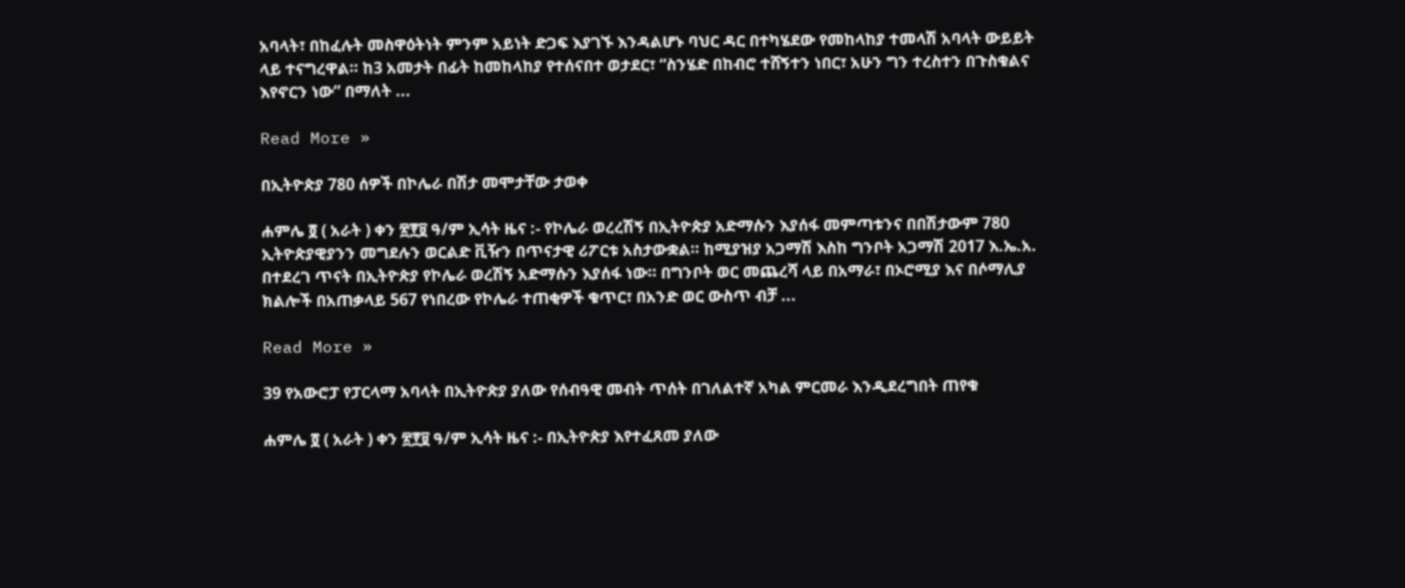አባላት፣ በከፈሉት መስዋዕትነት ምንም አይነት ድጋፍ እያገኙ እንዳልሆኑ ባህር ዳር በተካሄደው የመከላከያ ተመላሽ አባላት ውይይት ላይ ተናግረዋል። ከ3 አመታት በፊት ከመከላከያ የተሰናበተ ወታደር፣ “ስንሄድ በከብሮ ተሸኝተን ነበር፣ አሁን ግን ተረስተን በጉስቁልና እየኖርን ነው” በማለት ...

Read More »

በኢትዮጵያ 780 ሰዎች በኮሌራ በሽታ መሞታቸው ታወቀ

ሐምሌ ፬ ( አራት ) ቀን ፳፻፱ ዓ/ም ኢሳት ዜና :- የኮሌራ ወረረሽኝ በኢትዮጵያ አድማሱን እያሰፋ መምጣቱንና በበሽታውም 780 ኢትዮጵያዊያንን መግደሉን ወርልድ ቪዥን በጥናታዊ ሪፖርቱ አስታውቋል። ከሚያዝያ አጋማሽ እስከ ግንቦት አጋማሽ 2017 እ.ኤ.አ. በተደረገ ጥናት በኢትዮጵያ የኮሌራ ወረሽኝ አድማሱን እያሰፋ ነው። በግንቦት ወር መጨረሻ ላይ በአማራ፣ በኦሮሚያ እና በሶማሊያ ክልሎች በአጠቃላይ 567 የነበረው የኮሌራ ተጠቂዎች ቁጥር፣ በአንድ ወር ውስጥ ብቻ ...

Read More »

39 የአውሮፓ የፓርላማ አባላት በኢትዮጵያ ያለው የሰብዓዊ መብት ጥሰት በገለልተኛ አካል ምርመራ እንዲደረግበት ጠየቁ

ሐምሌ ፬ ( አራት ) ቀን ፳፻፱ ዓ/ም ኢሳት ዜና :- በኢትዮጵያ እየተፈጸመ ያለው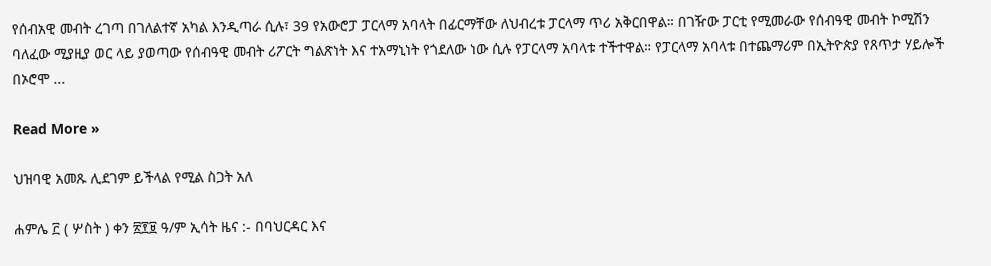የሰብአዊ መብት ረገጣ በገለልተኛ አካል እንዲጣራ ሲሉ፣ 39 የአውሮፓ ፓርላማ አባላት በፊርማቸው ለህብረቱ ፓርላማ ጥሪ አቅርበዋል። በገዥው ፓርቲ የሚመራው የሰብዓዊ መብት ኮሚሽን ባለፈው ሚያዚያ ወር ላይ ያወጣው የሰብዓዊ መብት ሪፖርት ግልጽነት እና ተአማኒነት የጎደለው ነው ሲሉ የፓርላማ አባላቱ ተችተዋል። የፓርላማ አባላቱ በተጨማሪም በኢትዮጵያ የጸጥታ ሃይሎች በኦሮሞ ...

Read More »

ህዝባዊ አመጹ ሊደገም ይችላል የሚል ስጋት አለ

ሐምሌ ፫ ( ሦስት ) ቀን ፳፻፱ ዓ/ም ኢሳት ዜና :- በባህርዳር እና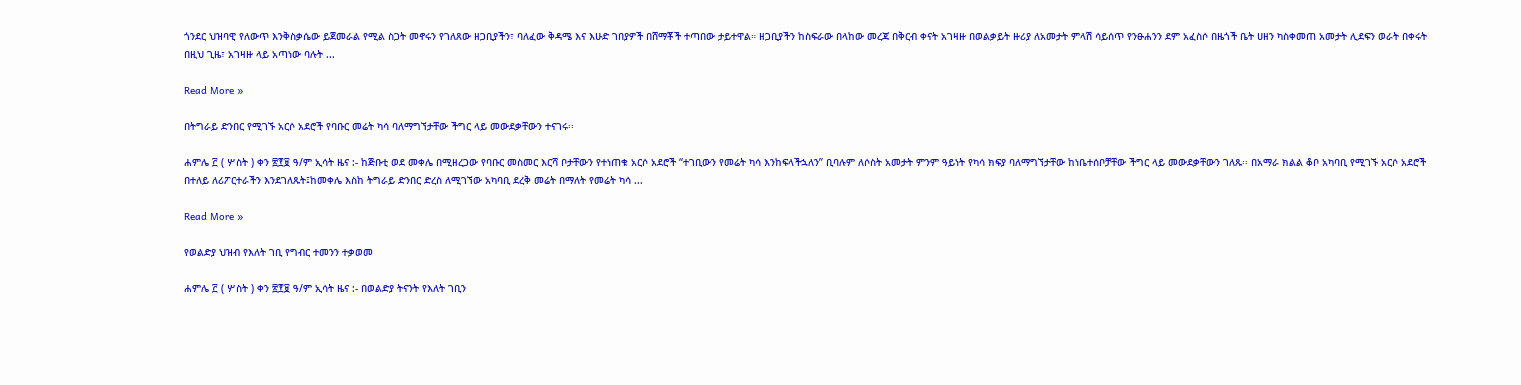ጎንደር ህዝባዊ የለውጥ እንቅስቃሴው ይጀመራል የሚል ስጋት መኖሩን የገለጸው ዘጋቢያችን፣ ባለፈው ቅዳሜ እና እሁድ ገበያዎች በሸማቾች ተጣበው ታይተዋል። ዘጋቢያችን ከስፍራው በላከው መረጃ በቅርብ ቀናት አገዛዙ በወልቃይት ዙሪያ ለአመታት ምላሽ ሳይሰጥ የንፁሐንን ደም አፈስሶ በዜጎች ቤት ሀዘን ካስቀመጠ አመታት ሊደፍን ወራት በቀሩት በዚህ ጊዜ፣ አገዛዙ ላይ አጣነው ባሉት ...

Read More »

በትግራይ ድንበር የሚገኙ አርሶ አደሮች የባቡር መሬት ካሳ ባለማግኘታቸው ችግር ላይ መውደቃቸውን ተናገሩ፡፡

ሐምሌ ፫ ( ሦስት ) ቀን ፳፻፱ ዓ/ም ኢሳት ዜና :- ከጅቡቲ ወደ መቀሌ በሚዘረጋው የባቡር መስመር እርሻ ቦታቸውን የተነጠቁ አርሶ አደሮች “ተገቢውን የመሬት ካሳ እንከፍላችኋለን” ቢባሉም ለሶስት አመታት ምንም ዓይነት የካሳ ክፍያ ባለማግኘታቸው ከነቤተሰቦቻቸው ችግር ላይ መውደቃቸውን ገለጹ፡፡ በአማራ ክልል ቆቦ አካባቢ የሚገኙ አርሶ አደሮች በተለይ ለሪፖርተራችን እንደገለጹት፤ከመቀሌ እስከ ትግራይ ድንበር ድረስ ለሚገኘው አካባቢ ደረቅ መሬት በማለት የመሬት ካሳ ...

Read More »

የወልድያ ህዝብ የእለት ገቢ የግብር ተመንን ተቃወመ

ሐምሌ ፫ ( ሦስት ) ቀን ፳፻፱ ዓ/ም ኢሳት ዜና :- በወልድያ ትናንት የእለት ገቢን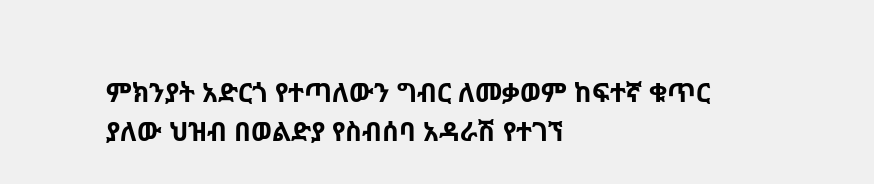ምክንያት አድርጎ የተጣለውን ግብር ለመቃወም ከፍተኛ ቁጥር ያለው ህዝብ በወልድያ የስብሰባ አዳራሽ የተገኘ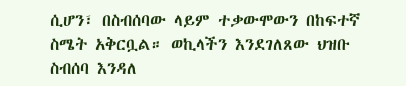ሲሆን፣ በስብሰባው ላይም ተቃውሞውን በከፍተኛ ስሜት አቅርቧል። ወኪላችን እንደገለጸው ህዝቡ ስብሰባ እንዳለ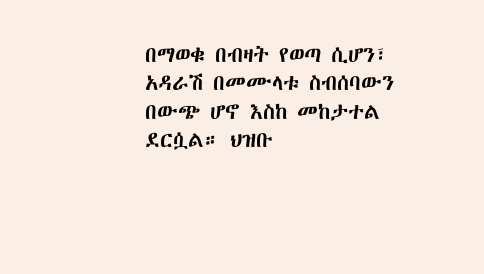በማወቁ በብዛት የወጣ ሲሆን፣ አዳራሽ በመሙላቱ ስብሰባውን በውጭ ሆኖ እስከ መከታተል ደርሷል። ህዝቡ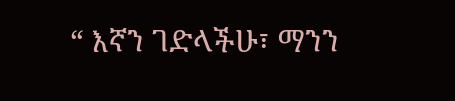“ እኛን ገድላችሁ፣ ማንን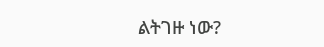ልትገዙ ነው?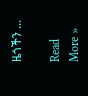ዜጎችን ...

Read More »